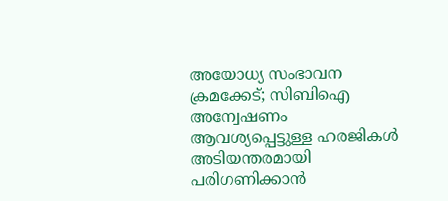അയോധ്യ സംഭാവന ക്രമക്കേട്; സിബിഐ അന്വേഷണം ആവശ്യപ്പെട്ടുള്ള ഹരജികൾ അടിയന്തരമായി പരിഗണിക്കാൻ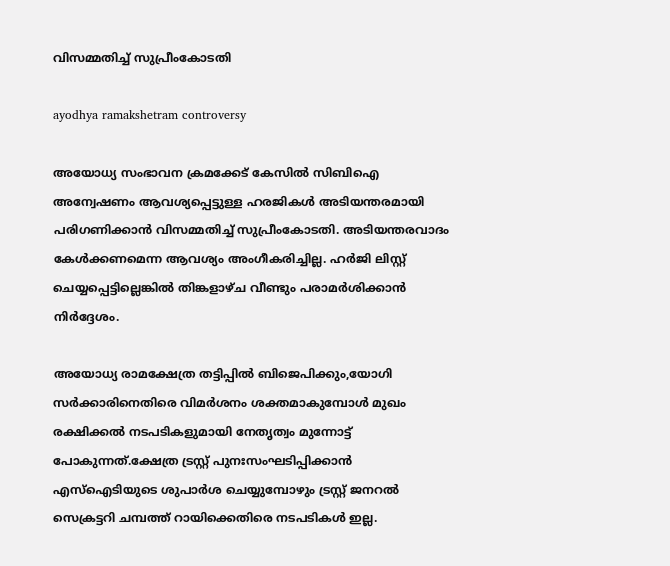വിസമ്മതിച്ച് സുപ്രീംകോടതി

ayodhya ramakshetram controversy

അയോധ്യ സംഭാവന ക്രമക്കേട് കേസിൽ സിബിഐ അന്വേഷണം ആവശ്യപ്പെട്ടുള്ള ഹരജികൾ അടിയന്തരമായി പരിഗണിക്കാൻ വിസമ്മതിച്ച് സുപ്രീംകോടതി. അടിയന്തരവാദം കേൾക്കണമെന്ന ആവശ്യം അംഗീകരിച്ചില്ല. ഹർജി ലിസ്റ്റ് ചെയ്യപ്പെട്ടില്ലെങ്കിൽ തിങ്കളാഴ്ച വീണ്ടും പരാമർശിക്കാൻ നിർദ്ദേശം.

അയോധ്യ രാമക്ഷേത്ര തട്ടിപ്പിൽ ബിജെപിക്കും,യോഗി സർക്കാരിനെതിരെ വിമർശനം ശക്തമാകുമ്പോൾ മുഖം രക്ഷിക്കൽ നടപടികളുമായി നേതൃത്വം മുന്നോട്ട് പോകുന്നത്.ക്ഷേത്ര ട്രസ്റ്റ് പുനഃസംഘടിപ്പിക്കാൻ എസ്ഐടിയുടെ ശുപാർശ ചെയ്യുമ്പോഴും ട്രസ്റ്റ് ജനറൽ സെക്രട്ടറി ചമ്പത്ത് റായിക്കെതിരെ നടപടികൾ ഇല്ല.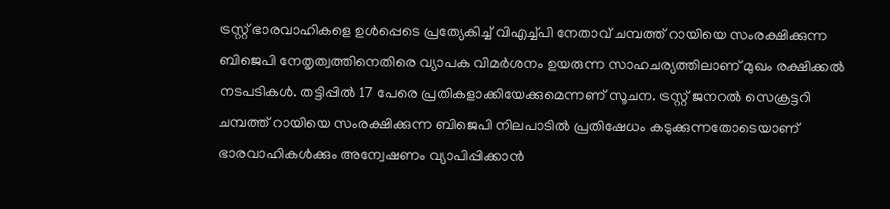ട്രസ്റ്റ് ഭാരവാഹികളെ ഉൾപ്പെടെ പ്രത്യേകിച്ച് വിഎച്ച്പി നേതാവ് ചമ്പത്ത് റായിയെ സംരക്ഷിക്കുന്ന ബിജെപി നേതൃത്വത്തിനെതിരെ വ്യാപക വിമർശനം ഉയരുന്ന സാഹചര്യത്തിലാണ് മുഖം രക്ഷിക്കൽ നടപടികൾ. തട്ടിപ്പിൽ 17 പേരെ പ്രതികളാക്കിയേക്കുമെന്നണ് സൂചന. ട്രസ്റ്റ് ജനറൽ സെക്രട്ടറി ചമ്പത്ത് റായിയെ സംരക്ഷിക്കുന്ന ബിജെപി നിലപാടിൽ പ്രതിഷേധം കടുക്കുന്നതോടെയാണ് ഭാരവാഹികൾക്കും അന്വേഷണം വ്യാപിപ്പിക്കാൻ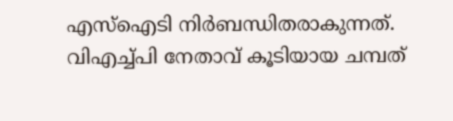എസ്ഐടി നിർബന്ധിതരാകുന്നത്. വിഎച്ച്പി നേതാവ് കൂടിയായ ചമ്പത്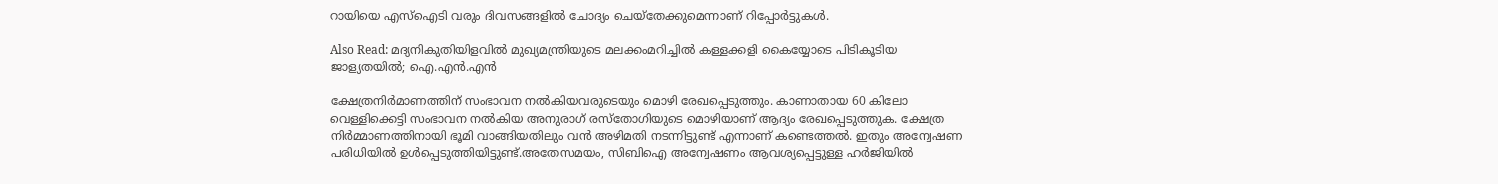റായിയെ എസ്ഐടി വരും ദിവസങ്ങളിൽ ചോദ്യം ചെയ്‌തേക്കുമെന്നാണ് റിപ്പോർട്ടുകൾ.

Also Read: മദ്യനികുതിയിളവിൽ മുഖ്യമന്ത്രിയുടെ മലക്കംമറിച്ചിൽ കള്ളക്കളി കൈയ്യോടെ പിടികൂടിയ ജാള്യതയിൽ; ഐ.എൻ.എൻ

ക്ഷേത്രനിർമാണത്തിന് സംഭാവന നൽകിയവരുടെയും മൊഴി രേഖപ്പെടുത്തും. കാണാതായ 60 കിലോ വെള്ളിക്കെട്ടി സംഭാവന നൽകിയ അനുരാഗ് രസ്തോഗിയുടെ മൊഴിയാണ് ആദ്യം രേഖപ്പെടുത്തുക. ക്ഷേത്ര നിർമ്മാണത്തിനായി ഭൂമി വാങ്ങിയതിലും വൻ അഴിമതി നടന്നിട്ടുണ്ട് എന്നാണ് കണ്ടെത്തൽ. ഇതും അന്വേഷണ പരിധിയിൽ ഉൾപ്പെടുത്തിയിട്ടുണ്ട്.അതേസമയം, സിബിഐ അന്വേഷണം ആവശ്യപ്പെട്ടുള്ള ഹർജിയിൽ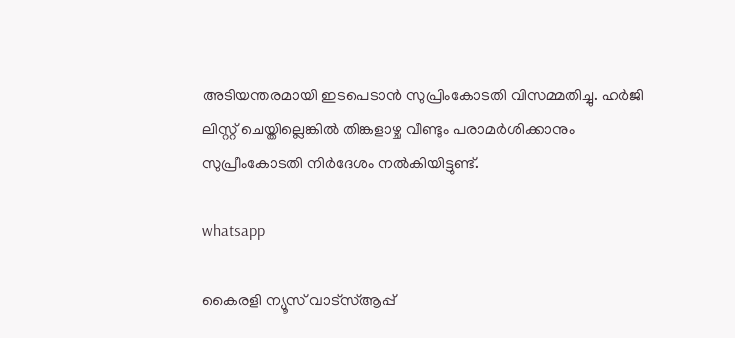അടിയന്തരമായി ഇടപെടാൻ സുപ്രിംകോടതി വിസമ്മതിച്ചു. ഹർജി ലിസ്റ്റ് ചെയ്തില്ലെങ്കിൽ തിങ്കളാഴ്ച വീണ്ടും പരാമർശിക്കാനും സുപ്രീംകോടതി നിർദേശം നൽകിയിട്ടുണ്ട്.

whatsapp

കൈരളി ന്യൂസ് വാട്‌സ്ആപ്പ്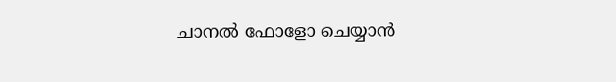ചാനല്‍ ഫോളോ ചെയ്യാന്‍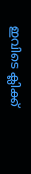ഇവിടെ ക്ലിക്ക്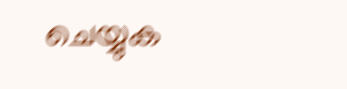ചെയ്യുക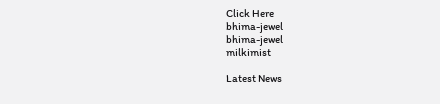Click Here
bhima-jewel
bhima-jewel
milkimist

Latest News